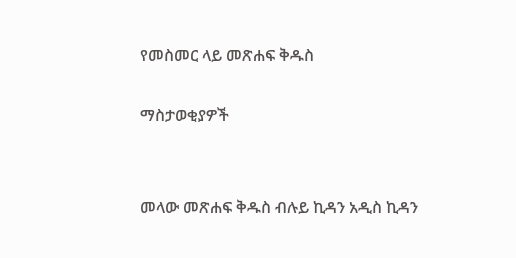የመስመር ላይ መጽሐፍ ቅዱስ

ማስታወቂያዎች


መላው መጽሐፍ ቅዱስ ብሉይ ኪዳን አዲስ ኪዳን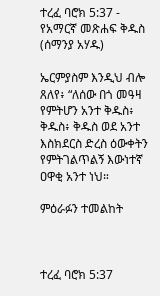ተረፈ ባሮክ 5:37 - የአማርኛ መጽሐፍ ቅዱስ (ሰማንያ አሃዱ)

ኤርምያስም እንዲህ ብሎ ጸለየ፥ “ለሰው በጎ መዓዛ የምትሆን አንተ ቅዱስ፥ ቅዱስ፥ ቅዱስ ወደ አንተ እስክደርስ ድረስ ዕውቀትን የምትገልጥልኝ እውነተኛ ዐዋቂ አንተ ነህ።

ምዕራፉን ተመልከት



ተረፈ ባሮክ 5:37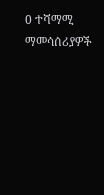0 ተሻማሚ ማመሳሰሪያዎች